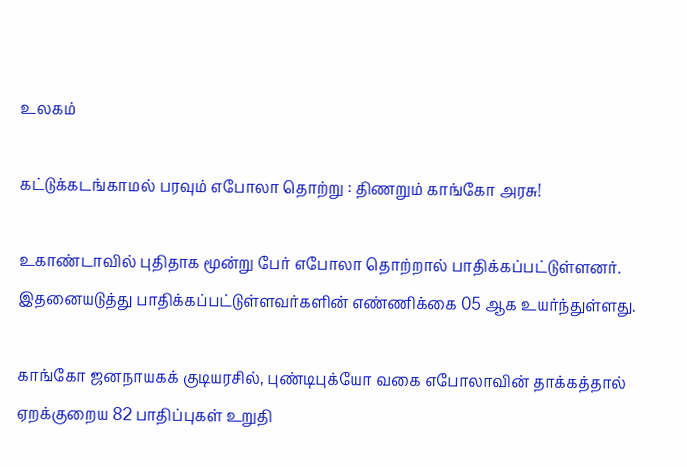உலகம்

கட்டுக்கடங்காமல் பரவும் எபோலா தொற்று : திணறும் காங்கோ அரசு!

உகாண்டாவில் புதிதாக மூன்று பேர் எபோலா தொற்றால் பாதிக்கப்பட்டுள்ளனர். இதனையடுத்து பாதிக்கப்பட்டுள்ளவர்களின் எண்ணிக்கை 05 ஆக உயர்ந்துள்ளது.

காங்கோ ஜனநாயகக் குடியரசில், புண்டிபுக்யோ வகை எபோலாவின் தாக்கத்தால் ஏறக்குறைய 82 பாதிப்புகள் உறுதி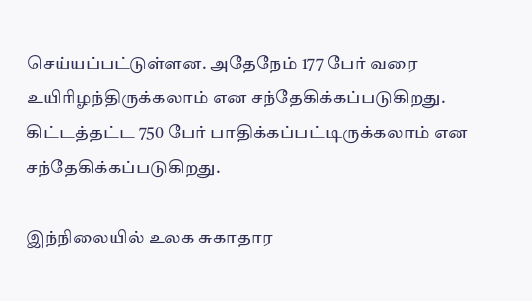செய்யப்பட்டுள்ளன. அதேநேம் 177 பேர் வரை உயிரிழந்திருக்கலாம் என சந்தேகிக்கப்படுகிறது.  கிட்டத்தட்ட 750 பேர் பாதிக்கப்பட்டிருக்கலாம் என சந்தேகிக்கப்படுகிறது.

இந்நிலையில் உலக சுகாதார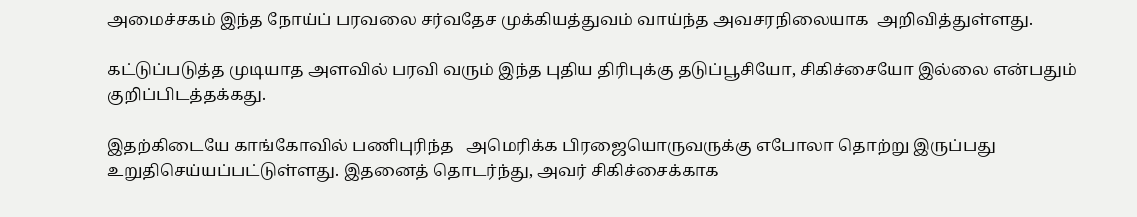அமைச்சகம் இந்த நோய்ப் பரவலை சர்வதேச முக்கியத்துவம் வாய்ந்த அவசரநிலையாக  அறிவித்துள்ளது.

கட்டுப்படுத்த முடியாத அளவில் பரவி வரும் இந்த புதிய திரிபுக்கு தடுப்பூசியோ, சிகிச்சையோ இல்லை என்பதும் குறிப்பிடத்தக்கது.

இதற்கிடையே காங்கோவில் பணிபுரிந்த   அமெரிக்க பிரஜையொருவருக்கு எபோலா தொற்று இருப்பது உறுதிசெய்யப்பட்டுள்ளது. இதனைத் தொடர்ந்து, அவர் சிகிச்சைக்காக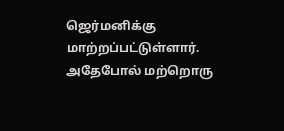ஜெர்மனிக்கு மாற்றப்பட்டுள்ளார். அதேபோல் மற்றொரு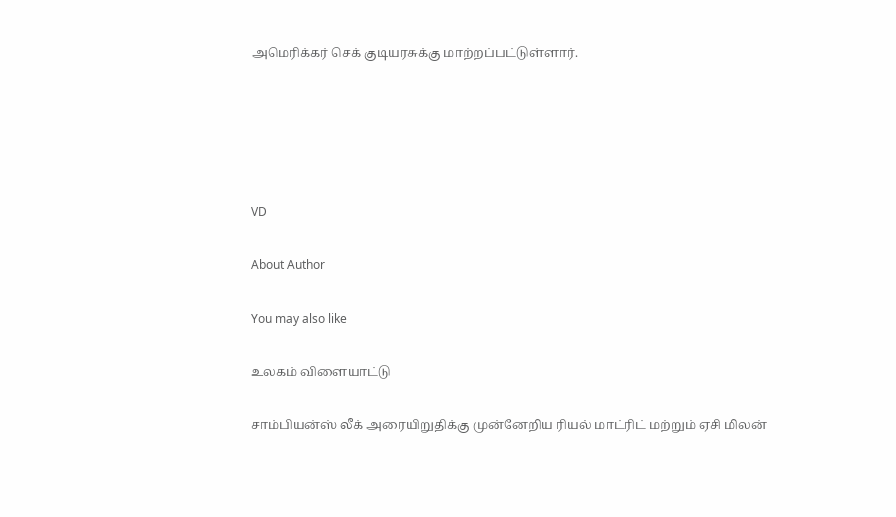அமெரிக்கர் செக் குடியரசுக்கு மாற்றப்பட்டுள்ளார்.





VD

About Author

You may also like

உலகம் விளையாட்டு

சாம்பியன்ஸ் லீக் அரையிறுதிக்கு முன்னேறிய ரியல் மாட்ரிட் மற்றும் ஏசி மிலன்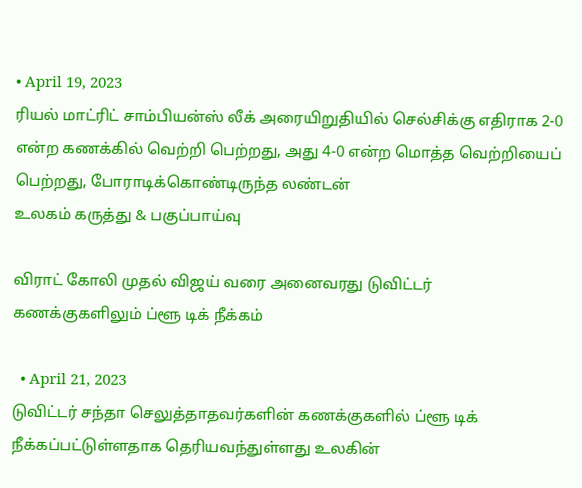• April 19, 2023
ரியல் மாட்ரிட் சாம்பியன்ஸ் லீக் அரையிறுதியில் செல்சிக்கு எதிராக 2-0 என்ற கணக்கில் வெற்றி பெற்றது, அது 4-0 என்ற மொத்த வெற்றியைப் பெற்றது, போராடிக்கொண்டிருந்த லண்டன்
உலகம் கருத்து & பகுப்பாய்வு

விராட் கோலி முதல் விஜய் வரை அனைவரது டுவிட்டர் கணக்குகளிலும் ப்ளூ டிக் நீக்கம்

  • April 21, 2023
டுவிட்டர் சந்தா செலுத்தாதவர்களின் கணக்குகளில் ப்ளூ டிக் நீக்கப்பட்டுள்ளதாக தெரியவந்துள்ளது உலகின்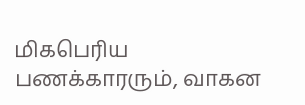மிகபெரிய பணக்காரரும், வாகன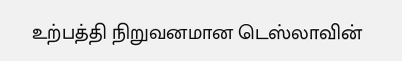உற்பத்தி நிறுவனமான டெஸ்லாவின்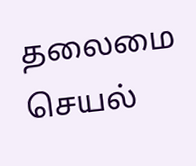தலைமை செயல்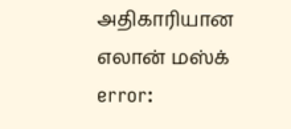அதிகாரியான எலான் மஸ்க்
error: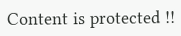Content is protected !!